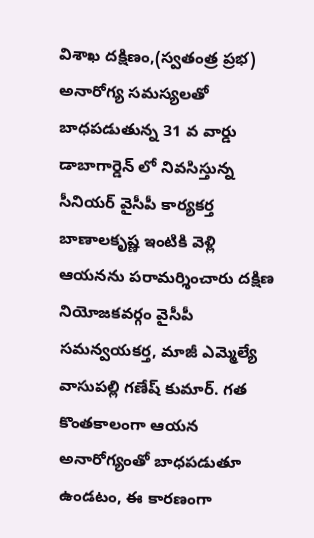విశాఖ దక్షిణం,(స్వతంత్ర ప్రభ)
అనారోగ్య సమస్యలతో బాధపడుతున్న 31 వ వార్డు డాబాగార్డెన్ లో నివసిస్తున్న సీనియర్ వైసీపీ కార్యకర్త బాణాలకృష్ణ ఇంటికి వెళ్లి ఆయనను పరామర్శించారు దక్షిణ నియోజకవర్గం వైసీపీ సమన్వయకర్త, మాజీ ఎమ్మెల్యే వాసుపల్లి గణేష్ కుమార్. గత కొంతకాలంగా ఆయన అనారోగ్యంతో బాధపడుతూ ఉండటం, ఈ కారణంగా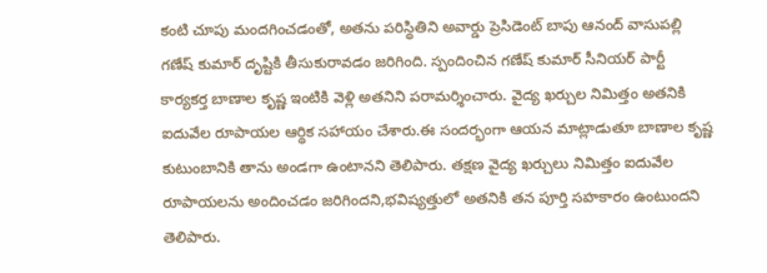కంటి చూపు మందగించడంతో, అతను పరిస్థితిని అవార్డు ప్రెసిడెంట్ బాపు ఆనంద్ వాసుపల్లి గణేష్ కుమార్ దృష్టికి తీసుకురావడం జరిగింది. స్పందించిన గణేష్ కుమార్ సీనియర్ పార్టీ కార్యకర్త బాణాల కృష్ణ ఇంటికి వెళ్లి అతనిని పరామర్శించారు. వైద్య ఖర్చుల నిమిత్తం అతనికి ఐదువేల రూపాయల ఆర్థిక సహాయం చేశారు.ఈ సందర్భంగా ఆయన మాట్లాడుతూ బాణాల కృష్ణ కుటుంబానికి తాను అండగా ఉంటానని తెలిపారు. తక్షణ వైద్య ఖర్చులు నిమిత్తం ఐదువేల రూపాయలను అందించడం జరిగిందని,భవిష్యత్తులో అతనికి తన పూర్తి సహకారం ఉంటుందని తెలిపారు.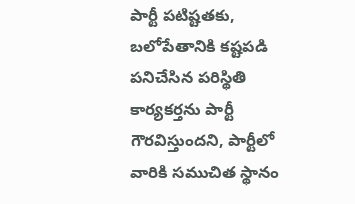పార్టీ పటిష్టతకు, బలోపేతానికి కష్టపడి పనిచేసిన పరిస్థితి కార్యకర్తను పార్టీ గౌరవిస్తుందని, పార్టీలో వారికి సముచిత స్థానం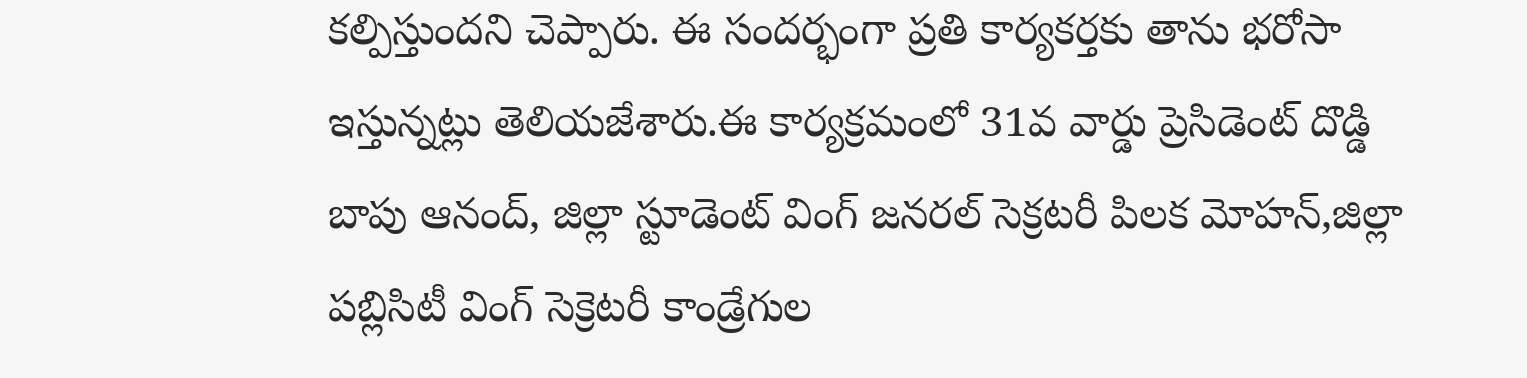కల్పిస్తుందని చెప్పారు. ఈ సందర్భంగా ప్రతి కార్యకర్తకు తాను భరోసా ఇస్తున్నట్లు తెలియజేశారు.ఈ కార్యక్రమంలో 31వ వార్డు ప్రెసిడెంట్ దొడ్డి బాపు ఆనంద్, జిల్లా స్టూడెంట్ వింగ్ జనరల్ సెక్రటరీ పిలక మోహన్,జిల్లా పబ్లిసిటీ వింగ్ సెక్రెటరీ కాండ్రేగుల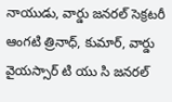నాయుడు, వార్డు జనరల్ సెక్రటరీ ఆంగటి త్రినాధ్, కుమార్, వార్డు వైయస్సార్ టి యు సి జనరల్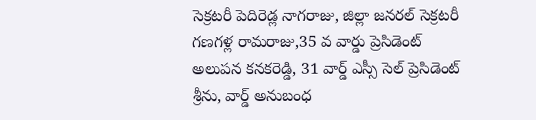సెక్రటరీ పెదిరెడ్ల నాగరాజు, జిల్లా జనరల్ సెక్రటరీ గణగళ్ల రామరాజు,35 వ వార్డు ప్రెసిడెంట్ అలుపన కనకరెడ్డి, 31 వార్డ్ ఎస్సీ సెల్ ప్రెసిడెంట్ శ్రీను, వార్డ్ అనుబంధ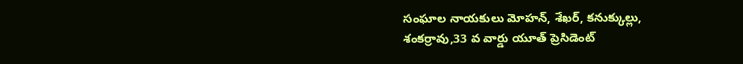సంఘాల నాయకులు మోహన్, శేఖర్, కనుక్కుల్లు, శంకర్రావు,33 వ వార్డు యూత్ ప్రెసిడెంట్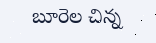బూరెల చిన్న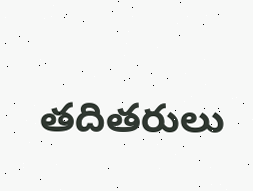తదితరులు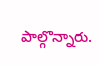పాల్గొన్నారు.